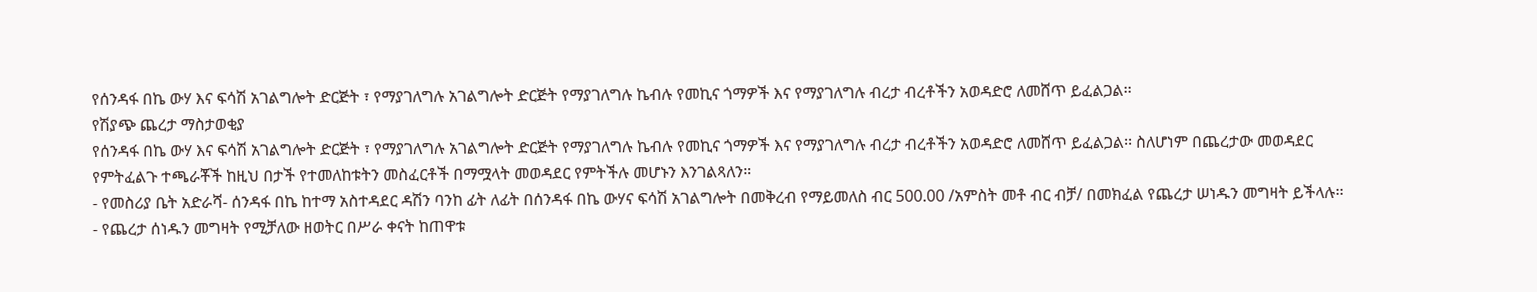የሰንዳፋ በኬ ውሃ እና ፍሳሽ አገልግሎት ድርጅት ፣ የማያገለግሉ አገልግሎት ድርጅት የማያገለግሉ ኬብሉ የመኪና ጎማዎች እና የማያገለግሉ ብረታ ብረቶችን አወዳድሮ ለመሸጥ ይፈልጋል፡፡
የሽያጭ ጨረታ ማስታወቂያ
የሰንዳፋ በኬ ውሃ እና ፍሳሽ አገልግሎት ድርጅት ፣ የማያገለግሉ አገልግሎት ድርጅት የማያገለግሉ ኬብሉ የመኪና ጎማዎች እና የማያገለግሉ ብረታ ብረቶችን አወዳድሮ ለመሸጥ ይፈልጋል፡፡ ስለሆነም በጨረታው መወዳደር የምትፈልጉ ተጫራቾች ከዚህ በታች የተመለከቱትን መስፈርቶች በማሟላት መወዳደር የምትችሉ መሆኑን እንገልጻለን።
- የመስሪያ ቤት አድራሻ- ሰንዳፋ በኬ ከተማ አስተዳደር ዳሽን ባንከ ፊት ለፊት በሰንዳፋ በኬ ውሃና ፍሳሽ አገልግሎት በመቅረብ የማይመለስ ብር 500.00 /አምስት መቶ ብር ብቻ/ በመክፈል የጨረታ ሠነዱን መግዛት ይችላሉ፡፡
- የጨረታ ሰነዱን መግዛት የሚቻለው ዘወትር በሥራ ቀናት ከጠዋቱ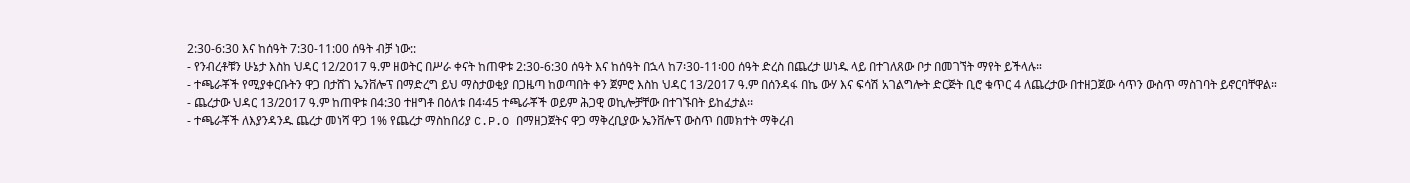2:30-6:30 እና ከሰዓት 7:30-11:00 ሰዓት ብቻ ነው::
- የንብረቶቹን ሁኔታ እስከ ህዳር 12/2017 ዓ.ም ዘወትር በሥራ ቀናት ከጠዋቱ 2:30-6:30 ሰዓት እና ከሰዓት በኋላ ከ7፡30-11፡00 ሰዓት ድረስ በጨረታ ሠነዱ ላይ በተገለጸው ቦታ በመገኘት ማየት ይችላሉ።
- ተጫራቾች የሚያቀርቡትን ዋጋ በታሸገ ኤንቨሎፕ በማድረግ ይህ ማስታወቂያ በጋዜጣ ከወጣበት ቀን ጀምሮ እስከ ህዳር 13/2017 ዓ.ም በሰንዳፋ በኬ ውሃ እና ፍሳሽ አገልግሎት ድርጅት ቢሮ ቁጥር 4 ለጨረታው በተዘጋጀው ሳጥን ውስጥ ማስገባት ይኖርባቸዋል።
- ጨረታው ህዳር 13/2017 ዓ.ም ከጠዋቱ በ4:30 ተዘግቶ በዕለቱ በ4፡45 ተጫራቾች ወይም ሕጋዊ ወኪሎቻቸው በተገኙበት ይከፈታል፡፡
- ተጫራቾች ለእያንዳንዱ ጨረታ መነሻ ዋጋ 1% የጨረታ ማስከበሪያ C.P.O በማዘጋጀትና ዋጋ ማቅረቢያው ኤንቨሎፕ ውስጥ በመክተት ማቅረብ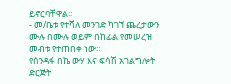ይኖርባቸዋል፡፡
- መ/ቤቱ የተሻለ መንገድ ካገኘ ጨረታውን ሙሉ በሙሉ ወይም በከፊል የመሠረዝ መብቱ የተጠበቀ ነው።
የሰንዳፋ በኬ ውሃ እና ፍሳሽ አገልግሎት ድርጅት